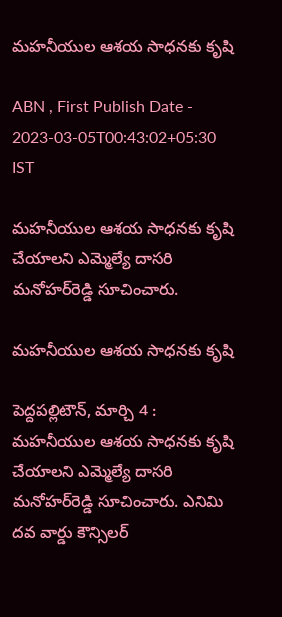మహనీయుల ఆశయ సాధనకు కృషి

ABN , First Publish Date - 2023-03-05T00:43:02+05:30 IST

మహనీయుల ఆశయ సాధనకు కృషి చేయాలని ఎమ్మెల్యే దాసరి మనోహర్‌రెడ్డి సూచించారు.

మహనీయుల ఆశయ సాధనకు కృషి

పెద్దపల్లిటౌన్‌, మార్చి 4 : మహనీయుల ఆశయ సాధనకు కృషి చేయాలని ఎమ్మెల్యే దాసరి మనోహర్‌రెడ్డి సూచించారు. ఎనిమి దవ వార్డు కౌన్సిలర్‌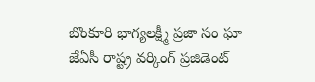బొంకూరి భాగ్యలక్ష్మీ ప్రజా సం ఘా జేఏసీ రాష్ట్ర వర్కింగ్‌ ప్రజిడెంట్‌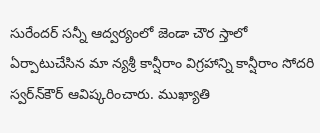సురేందర్‌ సన్నీ ఆద్వర్యంలో జెండా చౌర స్తాలో ఏర్పాటుచేసిన మా న్యశ్రీ కాన్షీరాం విగ్రహాన్ని కాన్షీరాం సోదరి స్వర్‌న్‌కౌర్‌ ఆవిష్కరించారు. ముఖ్యాతి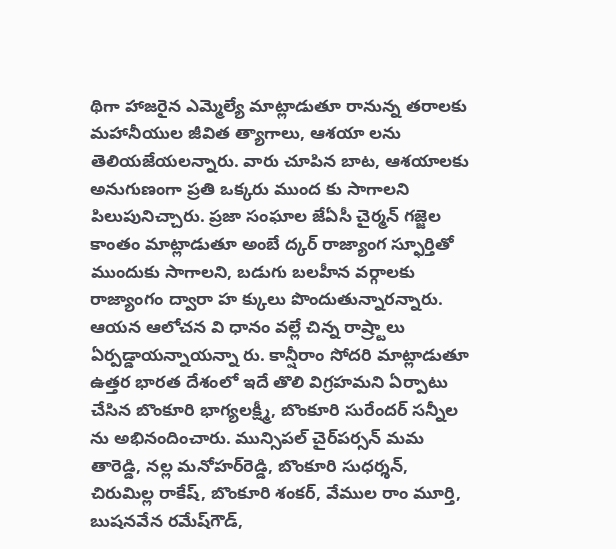థిగా హాజరైన ఎమ్మెల్యే మాట్లాడుతూ రానున్న తరాలకు మహానీయుల జీవిత త్యాగాలు, ఆశయా లను తెలియజేయలన్నారు. వారు చూపిన బాట, ఆశయాలకు అనుగుణంగా ప్రతి ఒక్కరు ముంద కు సాగాలని పిలుపునిచ్చారు. ప్రజా సంఘాల జేఏసీ చైర్మన్‌ గజ్జెల కాంతం మాట్లాడుతూ అంబే ద్కర్‌ రాజ్యాంగ స్ఫూర్తితో ముందుకు సాగాలని, బడుగు బలహీన వర్గాలకు రాజ్యాంగం ద్వారా హ క్కులు పొందుతున్నారన్నారు. ఆయన ఆలోచన వి ధానం వల్లే చిన్న రాష్ర్టాలు ఏర్పడ్డాయన్నాయన్నా రు. కాన్షీరాం సోదరి మాట్లాడుతూ ఉత్తర భారత దేశంలో ఇదే తొలి విగ్రహమని ఏర్పాటు చేసిన బొంకూరి భాగ్యలక్ష్మీ, బొంకూరి సురేందర్‌ సన్నీల ను అభినందించారు. మున్సిపల్‌ చైర్‌పర్సన్‌ మమ తారెడ్డి, నల్ల మనోహర్‌రెడ్డి, బొంకూరి సుధర్శన్‌, చిరుమిల్ల రాకేష్‌, బొంకూరి శంకర్‌, వేముల రాం మూర్తి, బుషనవేన రమేష్‌గౌడ్‌,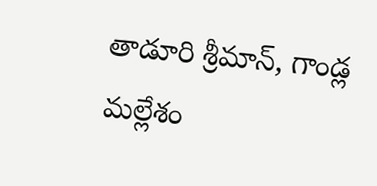తాడూరి శ్రీమాన్‌, గాండ్ల మల్లేశం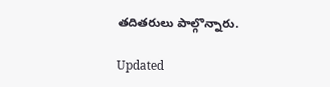తదితరులు పాల్గొన్నారు.

Updated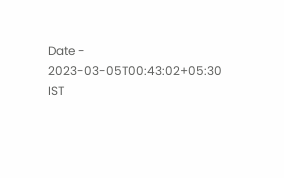Date - 2023-03-05T00:43:02+05:30 IST